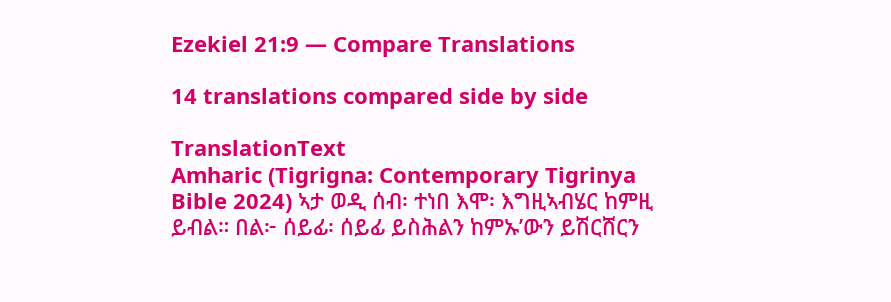Ezekiel 21:9 — Compare Translations

14 translations compared side by side

TranslationText
Amharic (Tigrigna: Contemporary Tigrinya Bible 2024) ኣታ ወዲ ሰብ፡ ተነበ እሞ፡ እግዚኣብሄር ከምዚ ይብል። በል፦ ሰይፊ፡ ሰይፊ ይስሕልን ከምኡ’ውን ይሽርሸርን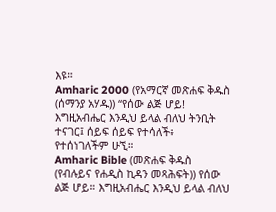እዩ።
Amharic 2000 (የአማርኛ መጽሐፍ ቅዱስ (ሰማንያ አሃዱ)) “የሰው ልጅ ሆይ! እግዚአብሔር እንዲህ ይላል ብለህ ትንቢት ተናገር፤ ሰይፍ ሰይፍ የተሳለች፥ የተሰነገለችም ሁኚ።
Amharic Bible (መጽሐፍ ቅዱስ (የብሉይና የሐዲስ ኪዳን መጻሕፍት)) የሰው ልጅ ሆይ። እግዚአብሔር እንዲህ ይላል ብለህ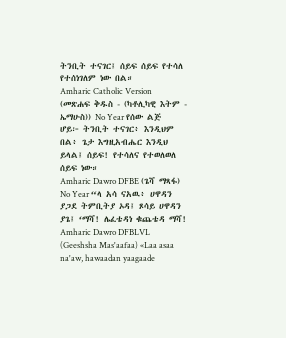ትንቢት ተናገር፤ ሰይፍ ሰይፍ የተሳለ የተሰነገለም ነው በል።
Amharic Catholic Version (መጽሐፍ ቅዱስ - (ካቶሊካዊ እትም - ኤማሁስ)) No Year የሰው ልጅ ሆይ፦ ትንቢት ተናገር፥ እንዲህም በል፥ ጌታ እግዚአብሔር እንዲህ ይላል፤ ሰይፍ! የተሳለና የተወለወለ ሰይፍ ነው።
Amharic Dawro DFBE (ጌሻ ማጻፋ) No Year “ላ አሳ ናአዉ፥ ሀዋዳን ያጋደ ትምቢትያ ኦዳ፤ ጾሳይ ሀዋዳን ያጌ፤ ‘ማሻ! ሌፈቴዳነ ቁጨቴዳ ማሻ!
Amharic Dawro DFBLVL (Geeshsha Mas'aafaa) «Laa asaa na'aw, hawaadan yaagaade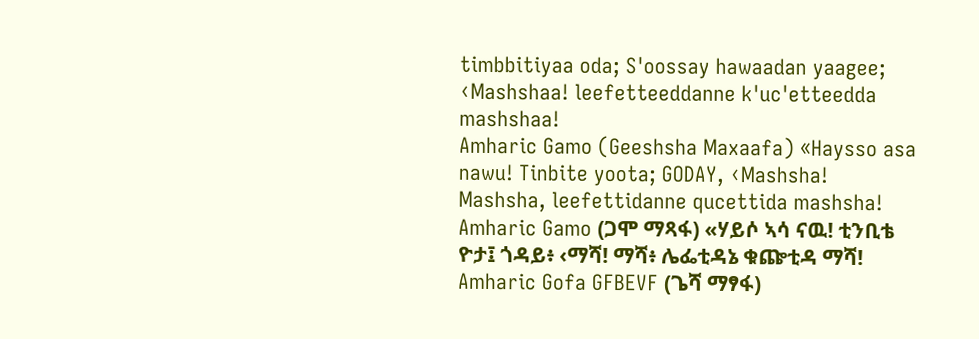timbbitiyaa oda; S'oossay hawaadan yaagee; ‹Mashshaa! leefetteeddanne k'uc'etteedda mashshaa!
Amharic Gamo (Geeshsha Maxaafa) «Haysso asa nawu! Tinbite yoota; GODAY, ‹Mashsha! Mashsha, leefettidanne qucettida mashsha!
Amharic Gamo (ጋሞ ማጻፋ) «ሃይሶ ኣሳ ናዉ! ቲንቢቴ ዮታ፤ ጎዳይ፥ ‹ማሻ! ማሻ፥ ሌፌቲዳኔ ቁጬቲዳ ማሻ!
Amharic Gofa GFBEVF (ጌሻ ማፃፋ)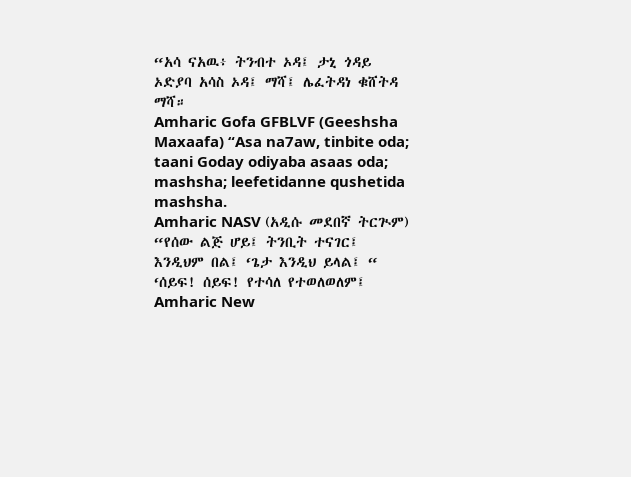“አሳ ናአዉ፥ ትንብተ ኦዳ፤ ታኒ ጎዳይ ኦድያባ አሳስ ኦዳ፤ ማሻ፤ ሌፈትዳነ ቁሸትዳ ማሻ።
Amharic Gofa GFBLVF (Geeshsha Maxaafa) “Asa na7aw, tinbite oda; taani Goday odiyaba asaas oda; mashsha; leefetidanne qushetida mashsha.
Amharic NASV (አዲሱ መደበኛ ትርጒም) “የሰው ልጅ ሆይ፤ ትንቢት ተናገር፤ እንዲህም በል፤ ‘ጌታ እንዲህ ይላል፤ “ ‘ሰይፍ! ሰይፍ! የተሳለ የተወለወለም፤
Amharic New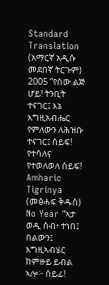Standard Translation (አማርኛ አዲሱ መደበኛ ትርጉም) 2005 “የሰው ልጅ ሆይ! ትንቢት ተናገር፤ እኔ እግዚአብሔር የምለውን ለሕዝቡ ተናገር፤ ሰይፍ! የተሳለና የተወለወለ ሰይፍ!
Amharic Tigrinya (መፅሓፍ ቅዱስ) No Year “ኣታ ወዲ ሰብ፥ ተነበ፤ በልውን፤ እግዚኣብሄር ከምዙይ ይብል ኣሎ፦ ሰይፊ!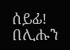ሰይፊ! በሊሑን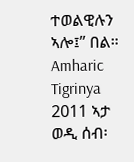ተወልዊሉን ኣሎ፤” በል።
Amharic Tigrinya 2011 ኣታ ወዲ ሰብ፡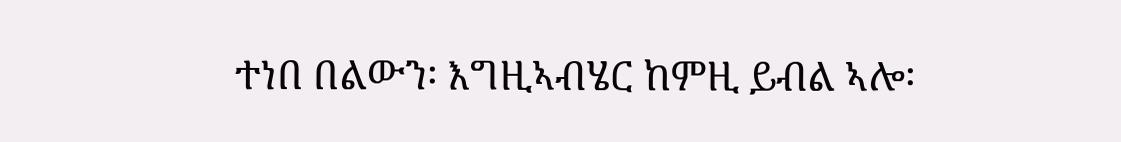ተነበ በልውን፡ እግዚኣብሄር ከምዚ ይብል ኣሎ፡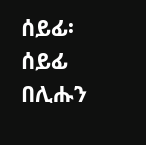ሰይፊ፡ ሰይፊ በሊሑን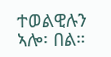ተወልዊሉን ኣሎ፡ በል።